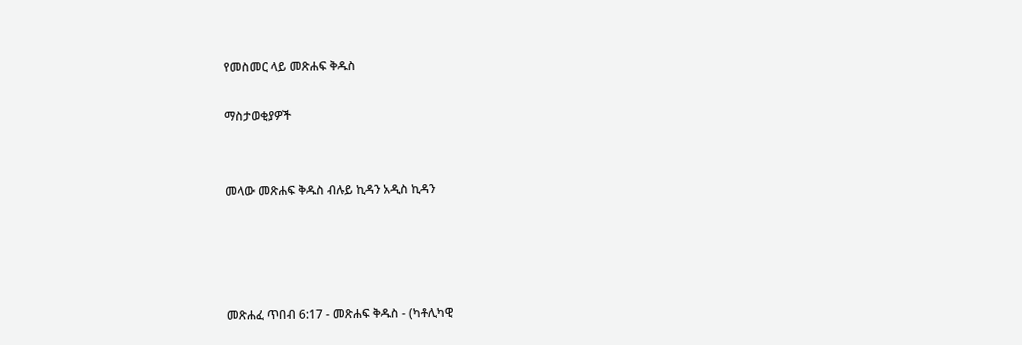የመስመር ላይ መጽሐፍ ቅዱስ

ማስታወቂያዎች


መላው መጽሐፍ ቅዱስ ብሉይ ኪዳን አዲስ ኪዳን




መጽሐፈ ጥበብ 6:17 - መጽሐፍ ቅዱስ - (ካቶሊካዊ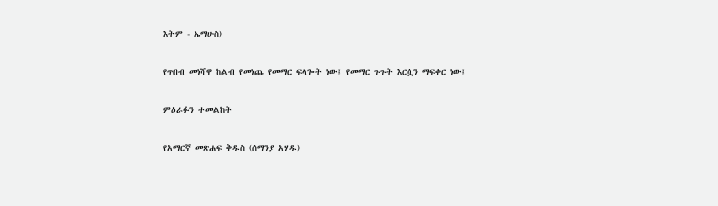እትም - ኤማሁስ)

የጥበብ መነሻዋ ከልብ የመነጨ የመማር ፍላጐት ነው፤ የመማር ጉጉት እርሷን ማፍቀር ነው፤

ምዕራፉን ተመልከት

የአማርኛ መጽሐፍ ቅዱስ (ሰማንያ አሃዱ)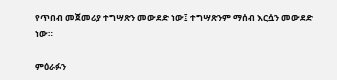የጥበብ መጀመሪያ ተግሣጽን መውደድ ነው፤ ተግሣጽንም ማሰብ እርሷን መውደድ ነው።

ምዕራፉን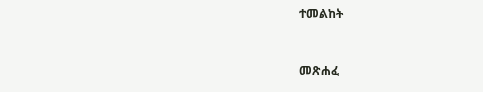ተመልከት



መጽሐፈ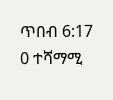ጥበብ 6:17
0 ተሻማሚ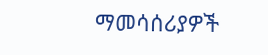ማመሳሰሪያዎች